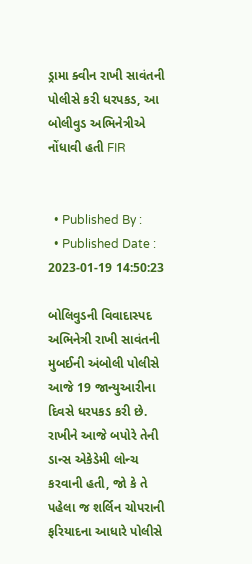ડ્રામા ક્વીન રાખી સાવંતની પોલીસે કરી ધરપકડ, આ બોલીવુડ અભિનેત્રીએ નોંધાવી હતી FIR


  • Published By :
  • Published Date : 2023-01-19 14:50:23

બોલિવુડની વિવાદાસ્પદ અભિનેત્રી રાખી સાવંતની મુબઈની અંબોલી પોલીસે આજે 19 જાન્યુઆરીના દિવસે ધરપકડ કરી છે. રાખીને આજે બપોરે તેની ડાન્સ એકેડેમી લોન્ચ કરવાની હતી, જો કે તે પહેલા જ શર્લિન ચોપરાની ફરિયાદના આધારે પોલીસે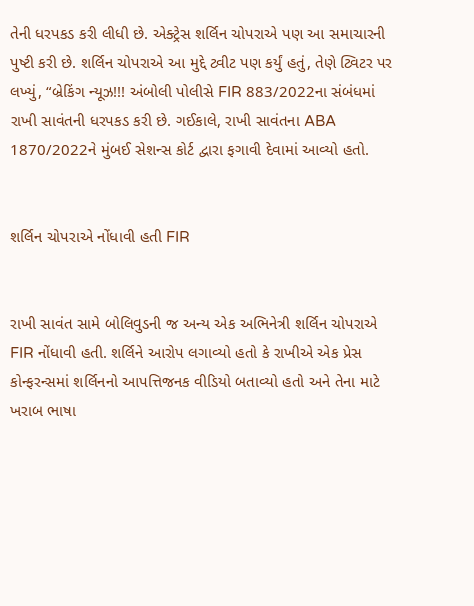તેની ધરપકડ કરી લીધી છે. એક્ટ્રેસ શર્લિન ચોપરાએ પણ આ સમાચારની પુષ્ટી કરી છે. શર્લિન ચોપરાએ આ મુદ્દે ટ્વીટ પણ કર્યું હતું, તેણે ટ્વિટર પર લખ્યું, “બ્રેકિંગ ન્યૂઝ!!! અંબોલી પોલીસે FIR 883/2022ના સંબંધમાં રાખી સાવંતની ધરપકડ કરી છે. ગઈકાલે, રાખી સાવંતના ABA 1870/2022ને મુંબઈ સેશન્સ કોર્ટ દ્વારા ફગાવી દેવામાં આવ્યો હતો.


શર્લિન ચોપરાએ નોંધાવી હતી FIR


રાખી સાવંત સામે બોલિવુડની જ અન્ય એક અભિનેત્રી શર્લિન ચોપરાએ FIR નોંધાવી હતી. શર્લિને આરોપ લગાવ્યો હતો કે રાખીએ એક પ્રેસ કોન્ફરન્સમાં શર્લિનનો આપત્તિજનક વીડિયો બતાવ્યો હતો અને તેના માટે ખરાબ ભાષા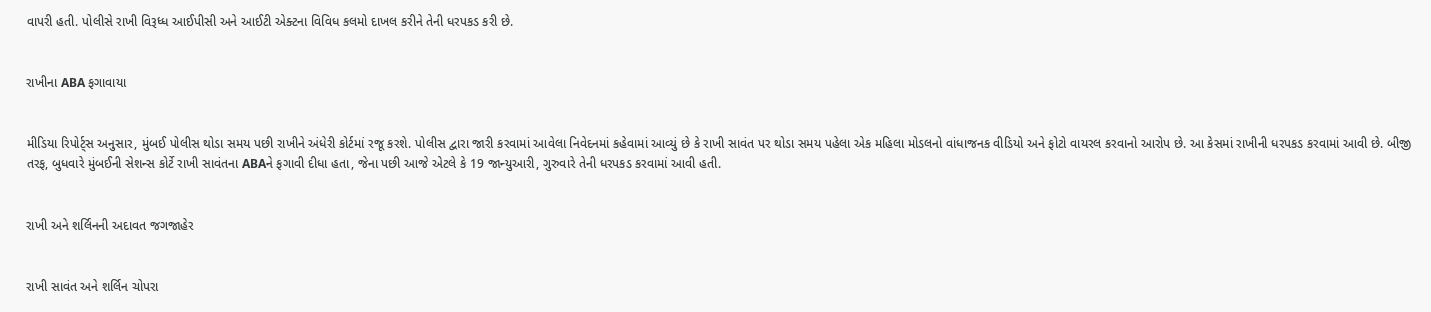વાપરી હતી. પોલીસે રાખી વિરૂધ્ધ આઈપીસી અને આઈટી એક્ટના વિવિધ કલમો દાખલ કરીને તેની ધરપકડ કરી છે.


રાખીના ABA ફગાવાયા


મીડિયા રિપોર્ટ્સ અનુસાર, મુંબઈ પોલીસ થોડા સમય પછી રાખીને અંધેરી કોર્ટમાં રજૂ કરશે. પોલીસ દ્વારા જારી કરવામાં આવેલા નિવેદનમાં કહેવામાં આવ્યું છે કે રાખી સાવંત પર થોડા સમય પહેલા એક મહિલા મોડલનો વાંધાજનક વીડિયો અને ફોટો વાયરલ કરવાનો આરોપ છે. આ કેસમાં રાખીની ધરપકડ કરવામાં આવી છે. બીજી તરફ, બુધવારે મુંબઈની સેશન્સ કોર્ટે રાખી સાવંતના ABAને ફગાવી દીધા હતા, જેના પછી આજે એટલે કે 19 જાન્યુઆરી, ગુરુવારે તેની ધરપકડ કરવામાં આવી હતી.


રાખી અને શર્લિનની અદાવત જગજાહેર


રાખી સાવંત અને શર્લિન ચોપરા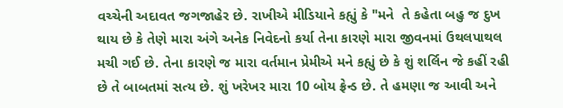વચ્ચેની અદાવત જગજાહેર છે. રાખીએ મીડિયાને કહ્યું કે "મને  તે કહેતા બહુ જ દુખ થાય છે કે તેણે મારા અંગે અનેક નિવેદનો કર્યા તેના કારણે મારા જીવનમાં ઉથલપાથલ મચી ગઈ છે. તેના કારણે જ મારા વર્તમાન પ્રેમીએ મને કહ્યું છે કે શું શર્લિન જે કહીં રહી છે તે બાબતમાં સત્ય છે. શું ખરેખર મારા 10 બોય ફ્રેન્ડ છે. તે હમણા જ આવી અને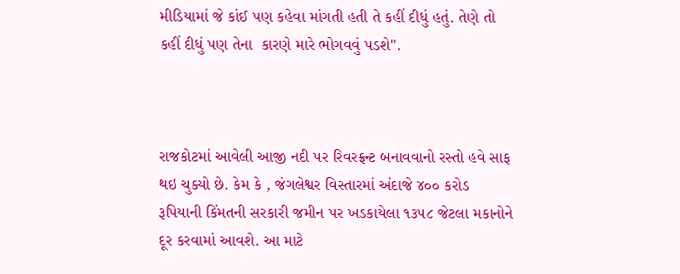મીડિયામાં જે કાંઈ પણ કહેવા માંગતી હતી તે કહીં દીધું હતું. તેણે તો કહીં દીધું પણ તેના  કારણે મારે ભોગવવું પડશે".



રાજકોટમાં આવેલી આજી નદી પર રિવરફ્રન્ટ બનાવવાનો રસ્તો હવે સાફ થઇ ચુક્યો છે. કેમ કે , જંગલેશ્વર વિસ્તારમાં અંદાજે ૪૦૦ કરોડ રૂપિયાની કિંમતની સરકારી જમીન પર ખડકાયેલા ૧૩૫૮ જેટલા મકાનોને દૂર કરવામાં આવશે. આ માટે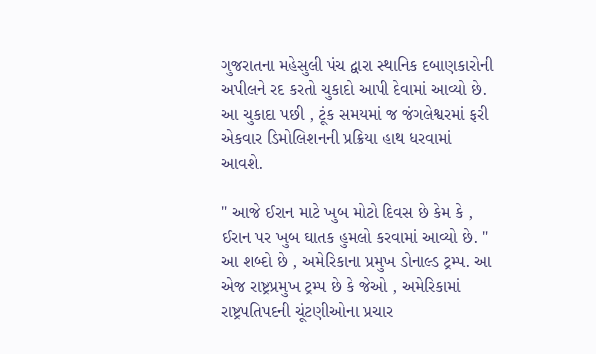ગુજરાતના મહેસુલી પંચ દ્વારા સ્થાનિક દબાણકારોની અપીલને રદ કરતો ચુકાદો આપી દેવામાં આવ્યો છે. આ ચુકાદા પછી , ટૂંક સમયમાં જ જંગલેશ્વરમાં ફરી એકવાર ડિમોલિશનની પ્રક્રિયા હાથ ધરવામાં આવશે.

" આજે ઈરાન માટે ખુબ મોટો દિવસ છે કેમ કે , ઈરાન પર ખુબ ઘાતક હુમલો કરવામાં આવ્યો છે. " આ શબ્દો છે , અમેરિકાના પ્રમુખ ડોનાલ્ડ ટ્રમ્પ. આ એજ રાષ્ટ્રપ્રમુખ ટ્રમ્પ છે કે જેઓ , અમેરિકામાં રાષ્ટ્રપતિપદની ચૂંટણીઓના પ્રચાર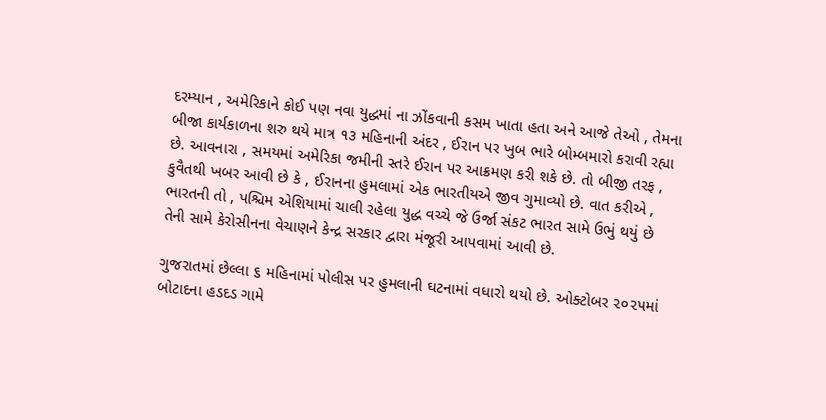દરમ્યાન , અમેરિકાને કોઈ પણ નવા યુદ્ધમાં ના ઝોંકવાની કસમ ખાતા હતા અને આજે તેઓ , તેમના બીજા કાર્યકાળના શરુ થયે માત્ર ૧૩ મહિનાની અંદર , ઈરાન પર ખુબ ભારે બોમ્બમારો કરાવી રહ્યા છે. આવનારા , સમયમાં અમેરિકા જમીની સ્તરે ઈરાન પર આક્રમણ કરી શકે છે. તો બીજી તરફ , કુવૈતથી ખબર આવી છે કે , ઈરાનના હુમલામાં એક ભારતીયએ જીવ ગુમાવ્યો છે. વાત કરીએ , ભારતની તો , પશ્ચિમ એશિયામાં ચાલી રહેલા યુદ્ધ વચ્ચે જે ઉર્જા સંકટ ભારત સામે ઉભું થયું છે તેની સામે કેરોસીનના વેચાણને કેન્દ્ર સરકાર દ્વારા મંજૂરી આપવામાં આવી છે.

ગુજરાતમાં છેલ્લા ૬ મહિનામાં પોલીસ પર હુમલાની ઘટનામાં વધારો થયો છે. ઓક્ટોબર ૨૦૨૫માં બોટાદના હડદડ ગામે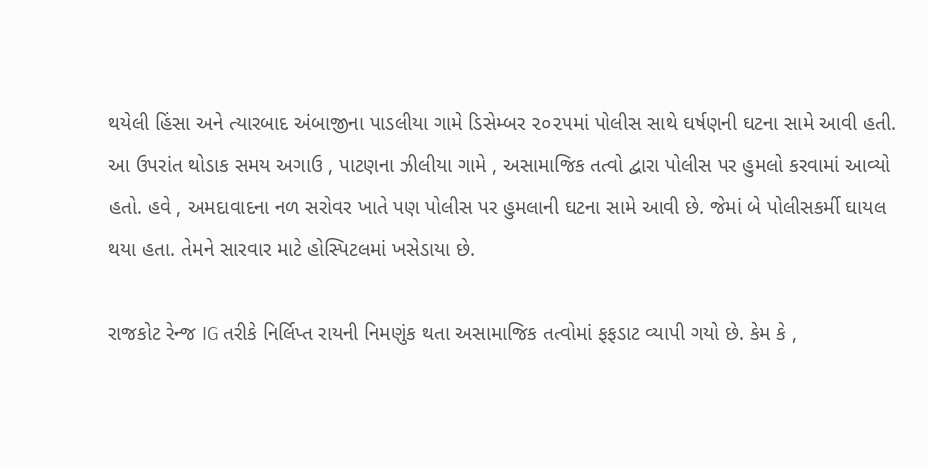થયેલી હિંસા અને ત્યારબાદ અંબાજીના પાડલીયા ગામે ડિસેમ્બર ૨૦૨૫માં પોલીસ સાથે ઘર્ષણની ઘટના સામે આવી હતી. આ ઉપરાંત થોડાક સમય અગાઉ , પાટણના ઝીલીયા ગામે , અસામાજિક તત્વો દ્વારા પોલીસ પર હુમલો કરવામાં આવ્યો હતો. હવે , અમદાવાદના નળ સરોવર ખાતે પણ પોલીસ પર હુમલાની ઘટના સામે આવી છે. જેમાં બે પોલીસકર્મી ઘાયલ થયા હતા. તેમને સારવાર માટે હોસ્પિટલમાં ખસેડાયા છે.

રાજકોટ રેન્જ IG તરીકે નિર્લિપ્ત રાયની નિમણુંક થતા અસામાજિક તત્વોમાં ફફડાટ વ્યાપી ગયો છે. કેમ કે ,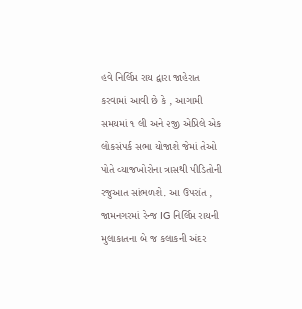હવે નિર્લિપ્ત રાય દ્વારા જાહેરાત કરવામાં આવી છે કે , આગામી સમયમાં ૧ લી અને ૨જી એપ્રિલે એક લોકસંપર્ક સભા યોજાશે જેમાં તેઓ પોતે વ્યાજખોરોના ત્રાસથી પીડિતોની રજુઆત સાંભળશે. આ ઉપરાંત , જામનગરમાં રેન્જ IG નિર્લિપ્ત રાયની મુલાકાતના બે જ કલાકની અંદર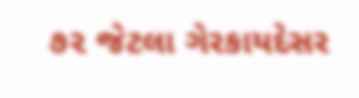૭૨ જેટલા ગેરકાયદેસર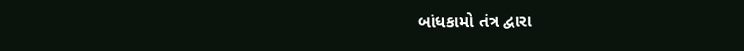બાંધકામો તંત્ર દ્વારા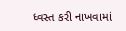ધ્વસ્ત કરી નાખવામાં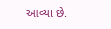આવ્યા છે.